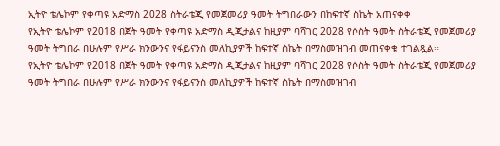ኢትዮ ቴሌኮም የቀጣዩ አድማስ 2028 ስትራቴጂ የመጀመሪያ ዓመት ትግበራውን በከፍተኛ ስኬት አጠናቀቀ
የኢትዮ ቴሌኮም የ2018 በጀት ዓመት የቀጣዩ አድማስ ዲጂታልና ከዚያም ባሻገር 2028 የሶስት ዓመት ስትራቴጂ የመጀመሪያ ዓመት ትግበራ በሁሉም የሥራ ክንውንና የፋይናንስ መለኪያዎች ከፍተኛ ስኬት በማስመዝገብ መጠናቀቁ ተገልጿል።
የኢትዮ ቴሌኮም የ2018 በጀት ዓመት የቀጣዩ አድማስ ዲጂታልና ከዚያም ባሻገር 2028 የሶስት ዓመት ስትራቴጂ የመጀመሪያ ዓመት ትግበራ በሁሉም የሥራ ክንውንና የፋይናንስ መለኪያዎች ከፍተኛ ስኬት በማስመዝገብ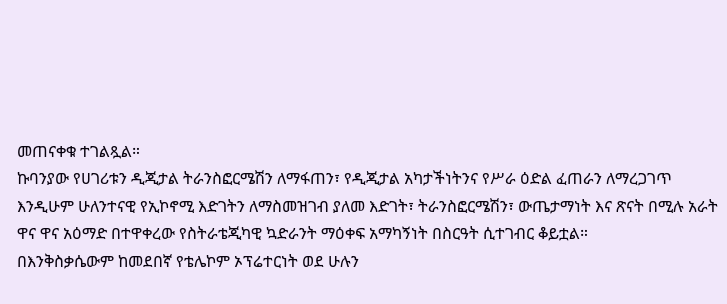መጠናቀቁ ተገልጿል።
ኩባንያው የሀገሪቱን ዲጂታል ትራንስፎርሜሽን ለማፋጠን፣ የዲጂታል አካታችነትንና የሥራ ዕድል ፈጠራን ለማረጋገጥ እንዲሁም ሁለንተናዊ የኢኮኖሚ እድገትን ለማስመዝገብ ያለመ እድገት፣ ትራንስፎርሜሽን፣ ውጤታማነት እና ጽናት በሚሉ አራት ዋና ዋና አዕማድ በተዋቀረው የስትራቴጂካዊ ኳድራንት ማዕቀፍ አማካኝነት በስርዓት ሲተገብር ቆይቷል።
በእንቅስቃሴውም ከመደበኛ የቴሌኮም ኦፕሬተርነት ወደ ሁሉን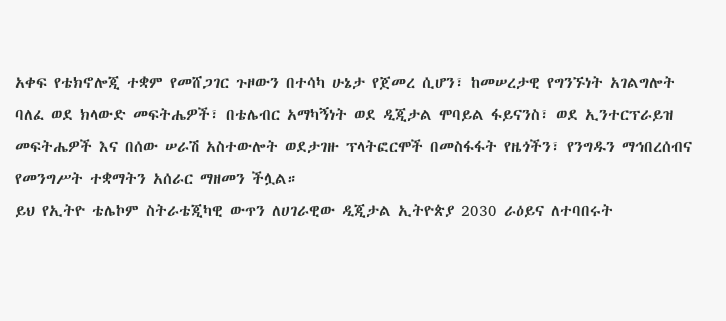አቀፍ የቴክኖሎጂ ተቋም የመሸጋገር ጉዞውን በተሳካ ሁኔታ የጀመረ ሲሆን፣ ከመሠረታዊ የግንኙነት አገልግሎት ባለፈ ወደ ክላውድ መፍትሔዎች፣ በቴሌብር አማካኝነት ወደ ዲጂታል ሞባይል ፋይናንስ፣ ወደ ኢንተርፕራይዝ መፍትሔዎች እና በሰው ሠራሽ አስተውሎት ወደታገዙ ፕላትፎርሞች በመስፋፋት የዜጎችን፣ የንግዱን ማኅበረሰብና የመንግሥት ተቋማትን አሰራር ማዘመን ችሏል።
ይህ የኢትዮ ቴሌኮም ስትራቴጂካዊ ውጥን ለሀገራዊው ዲጂታል ኢትዮጵያ 2030 ራዕይና ለተባበሩት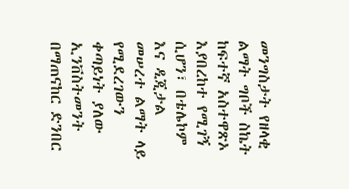መንግስታት የዘላቂ ልማት ግቦች ስኬት ከፍተኛ አስተዋጽኦ እያበረከተ የሚገኝ ሲሆን፣ በቴሌኮም እና ዲጂታል መሠረተ ልማት ላይ የሚደረገውን ቀጣይነት ያለው ኢንቨስትመንት በማጠናከር ድንበር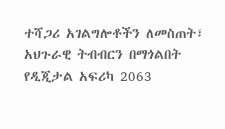ተሻጋሪ አገልግሎቶችን ለመስጠት፣ አህጉራዊ ትብብርን በማጎልበት የዲጂታል አፍሪካ 2063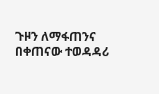ጉዞን ለማፋጠንና በቀጠናው ተወዳዳሪ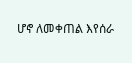ሆኖ ለመቀጠል እየሰራ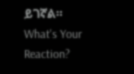ይገኛል።
What's Your Reaction?